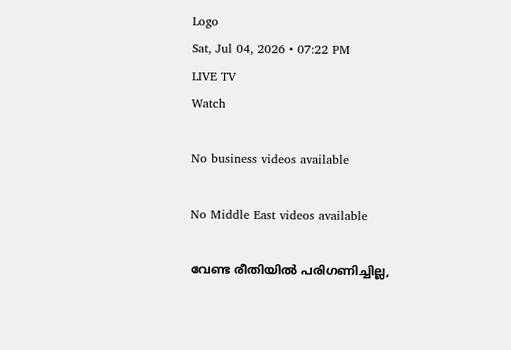Logo
Sat, Jul 04, 2026 • 07:22 PM
LIVE TV
Watch

No business videos available

No Middle East videos available

വേണ്ട രീതിയില്‍ പരിഗണിച്ചില്ല,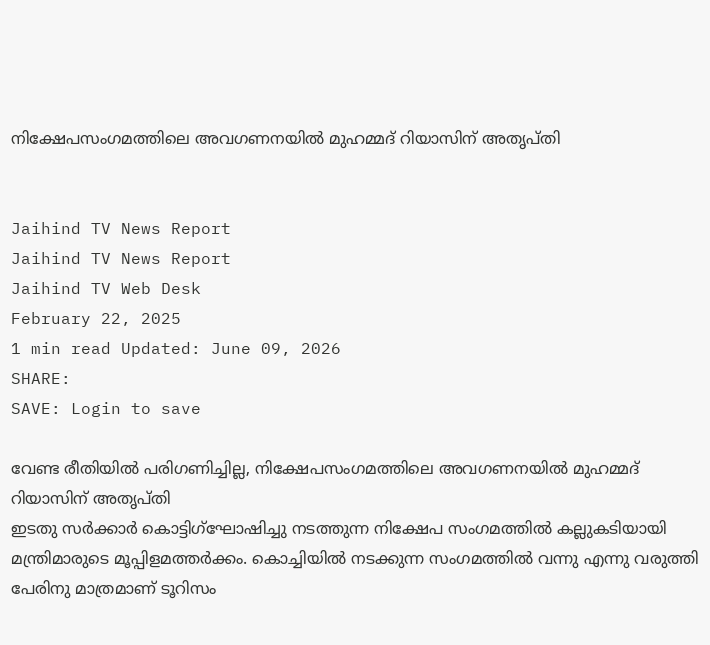നിക്ഷേപസംഗമത്തിലെ അവഗണനയില്‍ മുഹമ്മദ് റിയാസിന് അതൃപ്തി


Jaihind TV News Report
Jaihind TV News Report
Jaihind TV Web Desk
February 22, 2025
1 min read Updated: June 09, 2026
SHARE:
SAVE: Login to save

വേണ്ട രീതിയില്‍ പരിഗണിച്ചില്ല, നിക്ഷേപസംഗമത്തിലെ അവഗണനയില്‍ മുഹമ്മദ് റിയാസിന് അതൃപ്തി
ഇടതു സര്‍ക്കാര്‍ കൊട്ടിഗ്‌ഘോഷിച്ചു നടത്തുന്ന നിക്ഷേപ സംഗമത്തില്‍ കല്ലുകടിയായി മന്ത്രിമാരുടെ മൂപ്പിളമത്തര്‍ക്കം. കൊച്ചിയില്‍ നടക്കുന്ന സംഗമത്തില്‍ വന്നു എന്നു വരുത്തി പേരിനു മാത്രമാണ് ടൂറിസം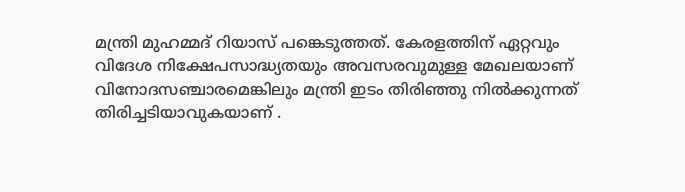മന്ത്രി മുഹമ്മദ് റിയാസ് പങ്കെടുത്തത്. കേരളത്തിന് ഏറ്റവും വിദേശ നിക്ഷേപസാദ്ധ്യതയും അവസരവുമുള്ള മേഖലയാണ് വിനോദസഞ്ചാരമെങ്കിലും മന്ത്രി ഇടം തിരിഞ്ഞു നില്‍ക്കുന്നത് തിരിച്ചടിയാവുകയാണ് .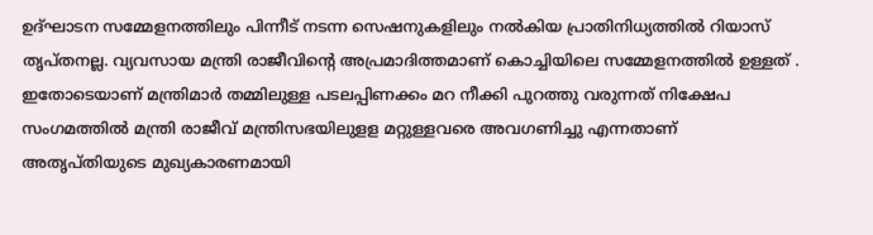ഉദ്ഘാടന സമ്മേളനത്തിലും പിന്നീട് നടന്ന സെഷനുകളിലും നല്‍കിയ പ്രാതിനിധ്യത്തില്‍ റിയാസ് തൃപ്തനല്ല. വ്യവസായ മന്ത്രി രാജീവിന്റെ അപ്രമാദിത്തമാണ് കൊച്ചിയിലെ സമ്മേളനത്തില്‍ ഉള്ളത് . ഇതോടെയാണ് മന്ത്രിമാര്‍ തമ്മിലുള്ള പടലപ്പിണക്കം മറ നീക്കി പുറത്തു വരുന്നത് നിക്ഷേപ സംഗമത്തില്‍ മന്ത്രി രാജീവ് മന്ത്രിസഭയിലുളള മറ്റുള്ളവരെ അവഗണിച്ചു എന്നതാണ് അതൃപ്തിയുടെ മുഖ്യകാരണമായി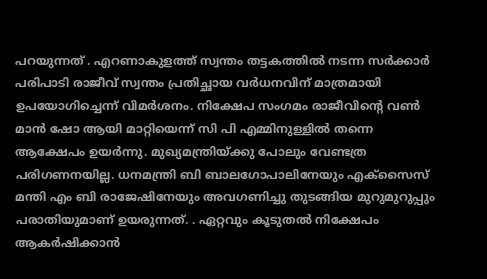പറയുന്നത് . എറണാകുളത്ത് സ്വന്തം തട്ടകത്തില്‍ നടന്ന സര്‍ക്കാര്‍ പരിപാടി രാജീവ് സ്വന്തം പ്രതിച്ഛായ വര്‍ധനവിന് മാത്രമായി ഉപയോഗിച്ചെന്ന് വിമര്‍ശനം. നിക്ഷേപ സംഗമം രാജീവിന്റെ വണ്‍ മാന്‍ ഷോ ആയി മാറ്റിയെന്ന് സി പി എമ്മിനുള്ളില്‍ തന്നെ ആക്ഷേപം ഉയര്‍ന്നു. മുഖ്യമന്ത്രിയ്ക്കു പോലും വേണ്ടത്ര പരിഗണനയില്ല. ധനമന്ത്രി ബി ബാലഗോപാലിനേയും എക്‌സൈസ് മന്തി എം ബി രാജേഷിനേയും അവഗണിച്ചു തുടങ്ങിയ മുറുമുറുപ്പും പരാതിയുമാണ് ഉയരുന്നത്. . ഏറ്റവും കൂടുതല്‍ നിക്ഷേപം ആകര്‍ഷിക്കാന്‍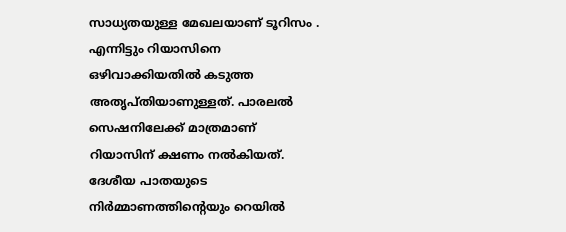സാധ്യതയുള്ള മേഖലയാണ് ടൂറിസം . എന്നിട്ടും റിയാസിനെ ഒഴിവാക്കിയതില്‍ കടുത്ത അതൃപ്തിയാണുള്ളത്. പാരലല്‍ സെഷനിലേക്ക് മാത്രമാണ് റിയാസിന് ക്ഷണം നല്‍കിയത്. ദേശീയ പാതയുടെ നിര്‍മ്മാണത്തിന്റെയും റെയില്‍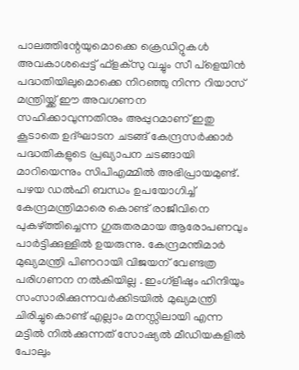പാലത്തിന്റേയുമൊക്കെ ക്രെഡിറ്റുകള്‍ അവകാശപ്പെട്ട് ഫ്‌ളക്‌സു വച്ചും സീ പ്ളെയിന്‍ പദ്ധതിയിലുമൊക്കെ നിറഞ്ഞു നിന്ന റിയാസ് മന്ത്രിയ്ക്ക് ഈ അവഗണന സഹിക്കാവുന്നതിനും അപ്പുറമാണ് ഇതു കൂടാതെ ഉദ്ഘാടന ചടങ്ങ് കേന്ദ്രസര്‍ക്കാര്‍ പദ്ധതികളുടെ പ്രഖ്യാപന ചടങ്ങായി മാറിയെന്നും സിപിഎമ്മില്‍ അഭിപ്രായമുണ്ട്. പഴയ ഡല്‍ഹി ബന്ധം ഉപയോഗിച്ച് കേന്ദ്രമന്ത്രിമാരെ കൊണ്ട് രാജീവിനെ പുകഴ്ത്തിച്ചെന്ന ഗുരുതരമായ ആരോപണവും പാര്‍ട്ടിക്കുള്ളില്‍ ഉയരുന്നു. കേന്ദ്രമന്തിമാര്‍ മുഖ്യമന്ത്രി പിണറായി വിജയന് വേണ്ടത്ര പരിഗണന നല്‍കിയില്ല . ഇംഗ്‌ളീഷും ഹിന്ദിയും സംസാരിക്കുന്നവര്‍ക്കിടയില്‍ മുഖ്യമന്ത്രി ചിരിച്ചുകൊണ്ട് എല്ലാം മനസ്സിലായി എന്ന മട്ടില്‍ നില്‍ക്കുന്നത് സോഷ്യല്‍ മീഡിയകളില്‍ പോലും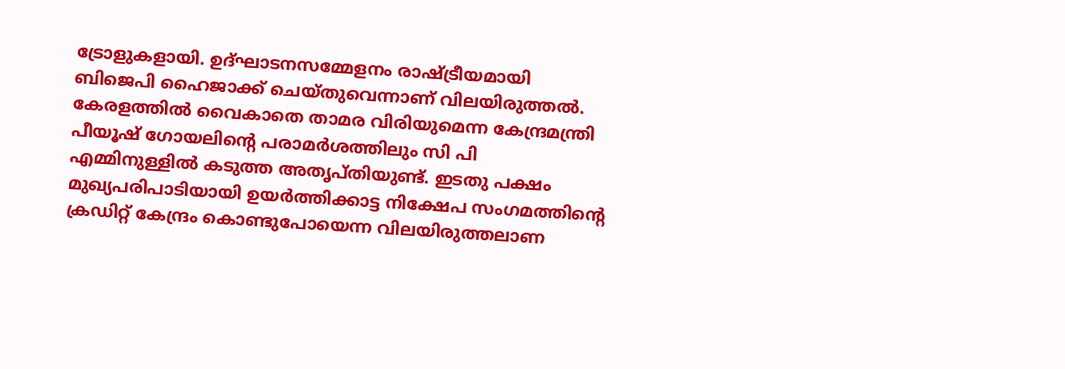ട്രോളുകളായി. ഉദ്ഘാടനസമ്മേളനം രാഷ്ട്രീയമായി ബിജെപി ഹൈജാക്ക് ചെയ്തുവെന്നാണ് വിലയിരുത്തല്‍. കേരളത്തില്‍ വൈകാതെ താമര വിരിയുമെന്ന കേന്ദ്രമന്ത്രി പീയൂഷ് ഗോയലിന്റെ പരാമര്‍ശത്തിലും സി പി എമ്മിനുള്ളില്‍ കടുത്ത അതൃപ്തിയുണ്ട്. ഇടതു പക്ഷം മുഖ്യപരിപാടിയായി ഉയര്‍ത്തിക്കാട്ട നിക്ഷേപ സംഗമത്തിന്റെ ക്രഡിറ്റ് കേന്ദ്രം കൊണ്ടുപോയെന്ന വിലയിരുത്തലാണ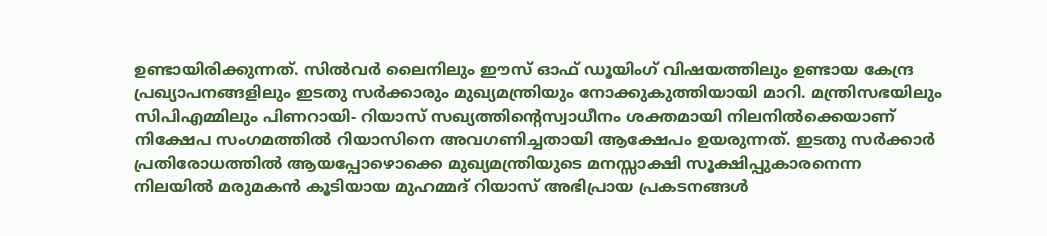ഉണ്ടായിരിക്കുന്നത്. സില്‍വര്‍ ലൈനിലും ഈസ് ഓഫ് ഡൂയിംഗ് വിഷയത്തിലും ഉണ്ടായ കേന്ദ്ര പ്രഖ്യാപനങ്ങളിലും ഇടതു സര്‍ക്കാരും മുഖ്യമന്ത്രിയും നോക്കുകുത്തിയായി മാറി. മന്ത്രിസഭയിലും സിപിഎമ്മിലും പിണറായി- റിയാസ് സഖ്യത്തിന്റെസ്വാധീനം ശക്തമായി നിലനില്‍ക്കെയാണ് നിക്ഷേപ സംഗമത്തില്‍ റിയാസിനെ അവഗണിച്ചതായി ആക്ഷേപം ഉയരുന്നത്. ഇടതു സര്‍ക്കാര്‍ പ്രതിരോധത്തില്‍ ആയപ്പോഴൊക്കെ മുഖ്യമന്ത്രിയുടെ മനസ്സാക്ഷി സൂക്ഷിപ്പുകാരനെന്ന നിലയില്‍ മരുമകന്‍ കൂടിയായ മുഹമ്മദ് റിയാസ് അഭിപ്രായ പ്രകടനങ്ങള്‍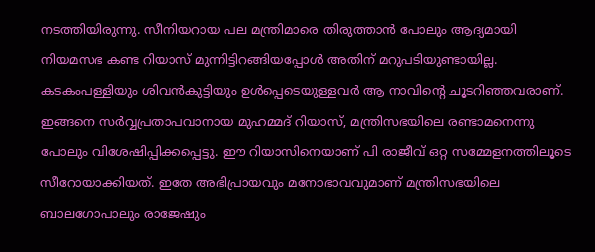നടത്തിയിരുന്നു. സീനിയറായ പല മന്ത്രിമാരെ തിരുത്താന്‍ പോലും ആദ്യമായി നിയമസഭ കണ്ട റിയാസ് മുന്നിട്ടിറങ്ങിയപ്പോള്‍ അതിന് മറുപടിയുണ്ടായില്ല. കടകംപള്ളിയും ശിവന്‍കുട്ടിയും ഉള്‍പ്പെടെയുള്ളവര്‍ ആ നാവിന്റെ ചൂടറിഞ്ഞവരാണ്. ഇങ്ങനെ സര്‍വ്വപ്രതാപവാനായ മുഹമ്മദ് റിയാസ്, മന്ത്രിസഭയിലെ രണ്ടാമനെന്നു പോലും വിശേഷിപ്പിക്കപ്പെട്ടു. ഈ റിയാസിനെയാണ് പി രാജീവ് ഒറ്റ സമ്മേളനത്തിലൂടെ സീറോയാക്കിയത്. ഇതേ അഭിപ്രായവും മനോഭാവവുമാണ് മന്ത്രിസഭയിലെ ബാലഗോപാലും രാജേഷും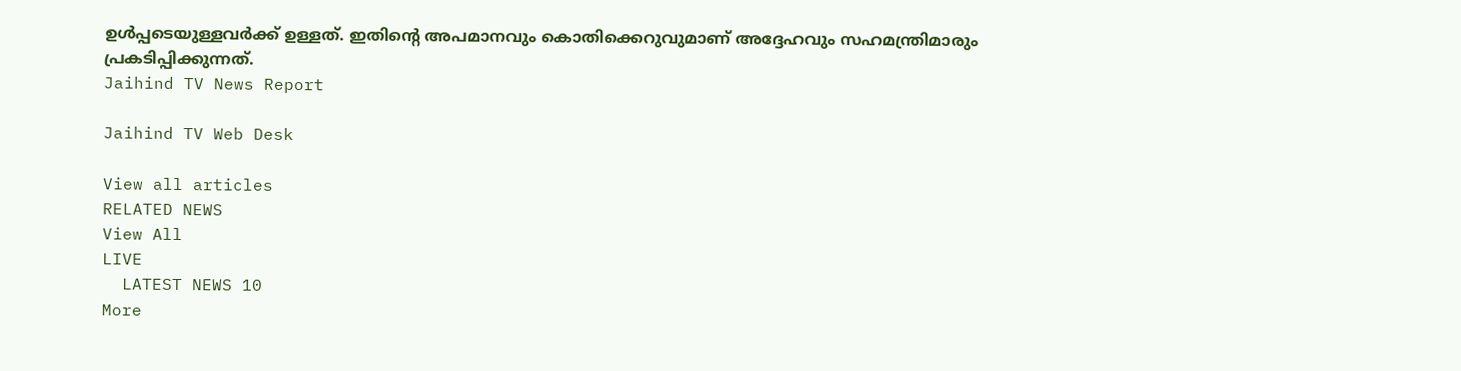ഉള്‍പ്പടെയുള്ളവര്‍ക്ക് ഉള്ളത്. ഇതിന്റെ അപമാനവും കൊതിക്കെറുവുമാണ് അദ്ദേഹവും സഹമന്ത്രിമാരും പ്രകടിപ്പിക്കുന്നത്.
Jaihind TV News Report

Jaihind TV Web Desk

View all articles
RELATED NEWS
View All
LIVE
  LATEST NEWS 10
More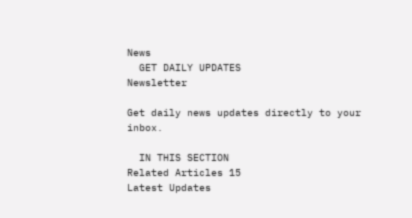News
  GET DAILY UPDATES
Newsletter

Get daily news updates directly to your inbox.

  IN THIS SECTION
Related Articles 15
Latest Updates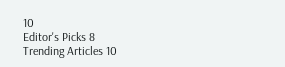10
Editor's Picks 8
Trending Articles 10